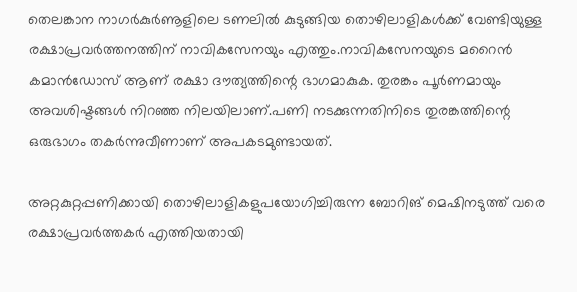തെലങ്കാന നാഗർകുർണൂളിലെ ടണലില്‍ കുടുങ്ങിയ തൊഴിലാളികള്‍ക്ക് വേണ്ടിയുള്ള രക്ഷാപ്രവർത്തനത്തിന് നാവികസേനയും എത്തും.നാവികസേനയുടെ മറൈൻ കമാൻഡോസ് ആണ് രക്ഷാ ദൗത്യത്തിന്റെ ഭാഗമാകുക. തുരങ്കം പൂർണമായും അവശിഷ്ടങ്ങള്‍ നിറഞ്ഞ നിലയിലാണ്.പണി നടക്കുന്നതിനിടെ തുരങ്കത്തിന്റെ ഒരുഭാഗം തകർന്നുവീണാണ് അപകടമുണ്ടായത്.

അറ്റകുറ്റപ്പണിക്കായി തൊഴിലാളികളുപയോഗിച്ചിരുന്ന ബോറിങ് മെഷിനടുത്ത് വരെ രക്ഷാപ്രവർത്തകർ എത്തിയതായി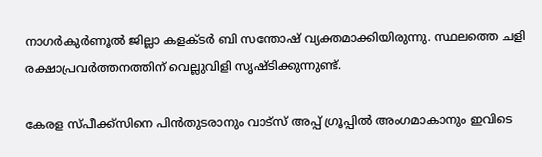നാഗർകുർണൂല്‍ ജില്ലാ കളക്ടർ ബി സന്തോഷ് വ്യക്തമാക്കിയിരുന്നു. സ്ഥലത്തെ ചളി രക്ഷാപ്രവർത്തനത്തിന് വെല്ലുവിളി സൃഷ്ടിക്കുന്നുണ്ട്.

കേരള സ്പീക്ക്സിനെ പിൻതുടരാനും വാട്സ് അപ്പ് ഗ്രൂപ്പിൽ അംഗമാകാനും ഇവിടെ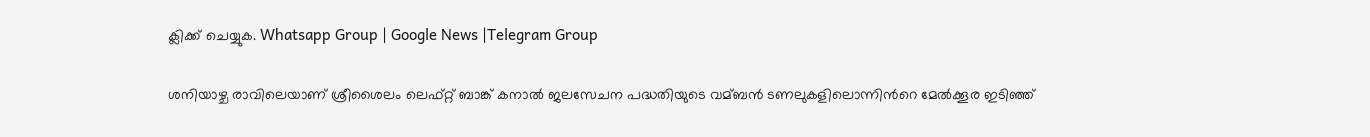ക്ലിക്ക് ചെയ്യുക. Whatsapp Group | Google News |Telegram Group

ശനിയാഴ്ച രാവിലെയാണ് ശ്രീശൈലം ലെഫ്റ്റ് ബാങ്ക് കനാല്‍ ജലസേചന പദ്ധതിയുടെ വമ്ബൻ ടണലുകളിലൊന്നിന്‍റെ മേല്‍ക്കൂര ഇടിഞ്ഞ്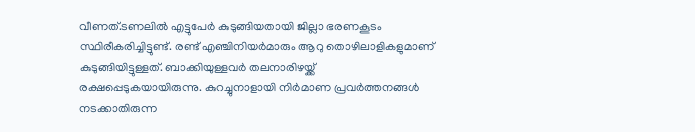വീണത്.ടണലില്‍ എട്ടുപേർ കുടുങ്ങിയതായി ജില്ലാ ഭരണകൂടം സ്ഥിരീകരിച്ചിട്ടുണ്ട്. രണ്ട് എഞ്ചിനിയർമാരും ആറു തൊഴിലാളികളുമാണ് കുടുങ്ങിയിട്ടുള്ളത്. ബാക്കിയുള്ളവർ തലനാരിഴയ്ക്ക് രക്ഷപ്പെടുകയായിരുന്നു. കുറച്ചുനാളായി നിർമാണ പ്രവർത്തനങ്ങള്‍ നടക്കാതിരുന്ന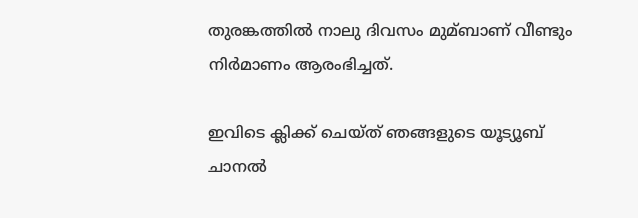തുരങ്കത്തില്‍ നാലു ദിവസം മുമ്ബാണ് വീണ്ടും നിർമാണം ആരംഭിച്ചത്.

ഇവിടെ ക്ലിക്ക് ചെയ്ത് ഞങ്ങളുടെ യൂട്യൂബ് ചാനൽ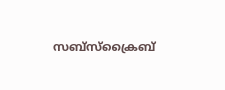സബ്സ്ക്രൈബ്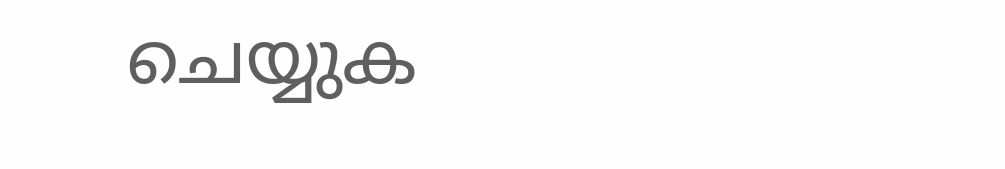ചെയ്യുക